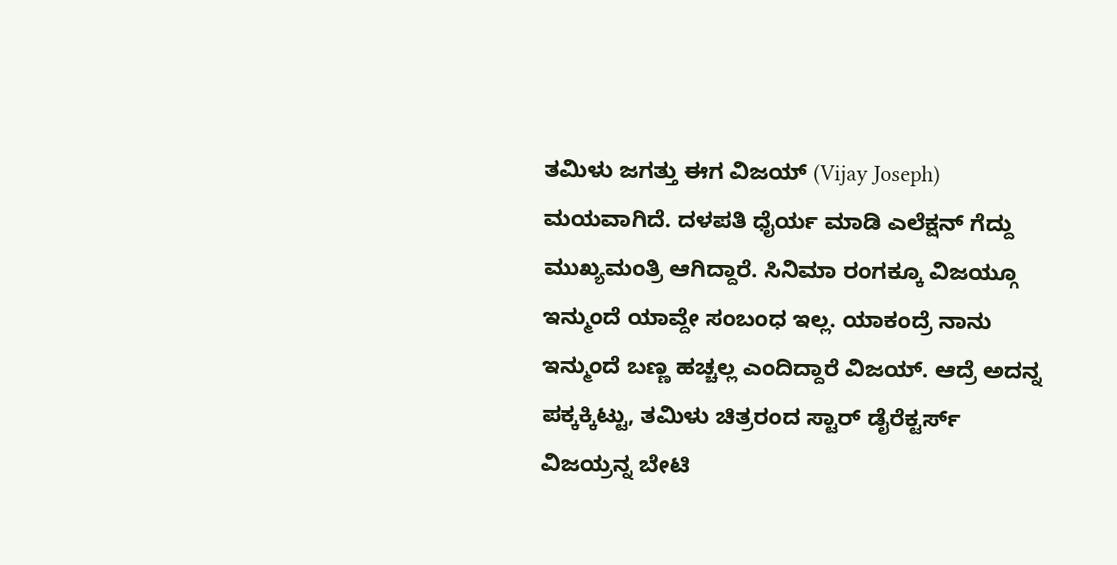ತಮಿಳು ಜಗತ್ತು ಈಗ ವಿಜಯ್ (Vijay Joseph) ಮಯವಾಗಿದೆ. ದಳಪತಿ ಧೈರ್ಯ ಮಾಡಿ ಎಲೆಕ್ಷನ್ ಗೆದ್ದು ಮುಖ್ಯಮಂತ್ರಿ ಆಗಿದ್ದಾರೆ. ಸಿನಿಮಾ ರಂಗಕ್ಕೂ ವಿಜಯ್ಗೂ ಇನ್ಮುಂದೆ ಯಾವ್ದೇ ಸಂಬಂಧ ಇಲ್ಲ. ಯಾಕಂದ್ರೆ ನಾನು ಇನ್ಮುಂದೆ ಬಣ್ಣ ಹಚ್ಚಲ್ಲ ಎಂದಿದ್ದಾರೆ ವಿಜಯ್. ಆದ್ರೆ ಅದನ್ನ ಪಕ್ಕಕ್ಕಿಟ್ಟು, ತಮಿಳು ಚಿತ್ರರಂದ ಸ್ಟಾರ್ ಡೈರೆಕ್ಟರ್ಸ್ ವಿಜಯ್ರನ್ನ ಬೇಟಿ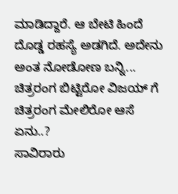ಮಾಡಿದ್ದಾರೆ. ಆ ಬೇಟಿ ಹಿಂದೆ ದೊಡ್ಡ ರಹಸ್ಯೆ ಅಡಗಿದೆ. ಅದೇನು ಅಂತ ನೋಡೋಣ ಬನ್ನಿ...
ಚಿತ್ರರಂಗ ಬಿಟ್ಟಿರೋ ವಿಜಯ್ ಗೆ ಚಿತ್ರರಂಗ ಮೇಲಿರೋ ಆಸೆ ಏನು..?
ಸಾವಿರಾರು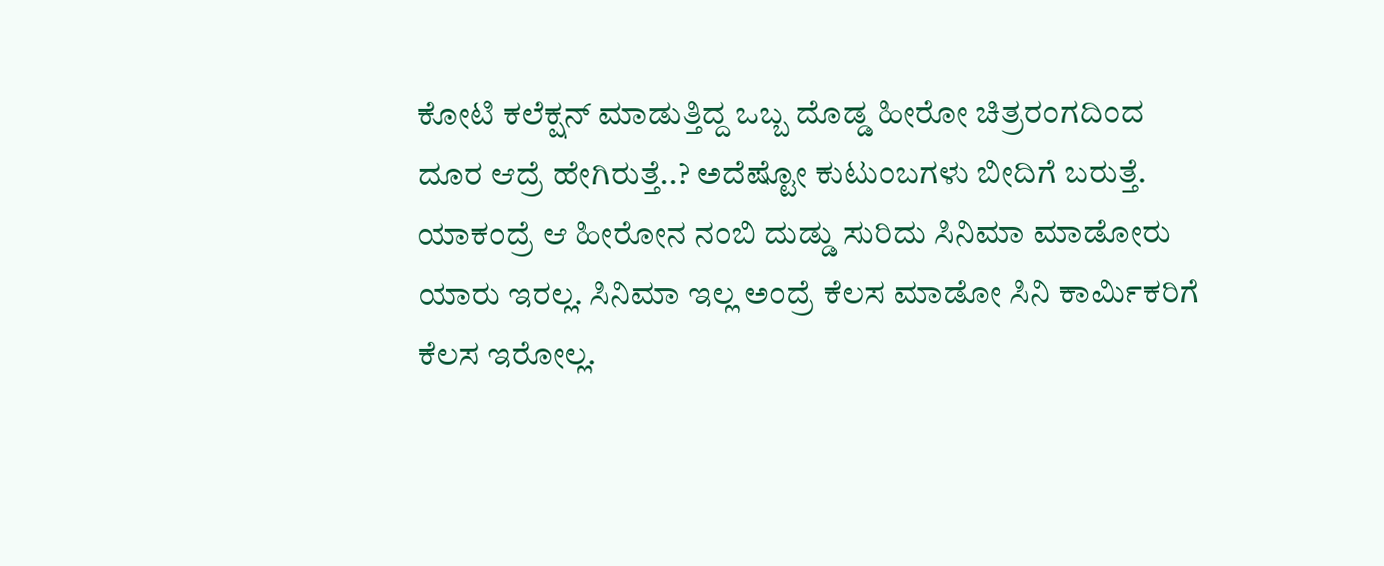ಕೋಟಿ ಕಲೆಕ್ಷನ್ ಮಾಡುತ್ತಿದ್ದ ಒಬ್ಬ ದೊಡ್ಡ ಹೀರೋ ಚಿತ್ರರಂಗದಿಂದ ದೂರ ಆದ್ರೆ ಹೇಗಿರುತ್ತೆ..? ಅದೆಷ್ಟೋ ಕುಟುಂಬಗಳು ಬೀದಿಗೆ ಬರುತ್ತೆ. ಯಾಕಂದ್ರೆ ಆ ಹೀರೋನ ನಂಬಿ ದುಡ್ಡು ಸುರಿದು ಸಿನಿಮಾ ಮಾಡೋರು ಯಾರು ಇರಲ್ಲ. ಸಿನಿಮಾ ಇಲ್ಲ ಅಂದ್ರೆ ಕೆಲಸ ಮಾಡೋ ಸಿನಿ ಕಾರ್ಮಿಕರಿಗೆ ಕೆಲಸ ಇರೋಲ್ಲ.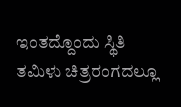ಇಂತದ್ದೊಂದು ಸ್ಥಿತಿ ತಮಿಳು ಚಿತ್ರರಂಗದಲ್ಲೂ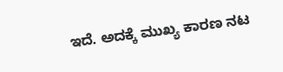ಇದೆ. ಅದಕ್ಕೆ ಮುಖ್ಯ ಕಾರಣ ನಟ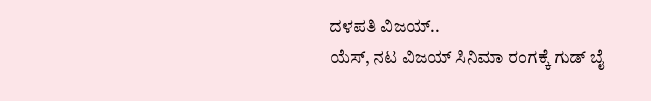ದಳಪತಿ ವಿಜಯ್..
ಯೆಸ್, ನಟ ವಿಜಯ್ ಸಿನಿಮಾ ರಂಗಕ್ಕೆ ಗುಡ್ ಬೈ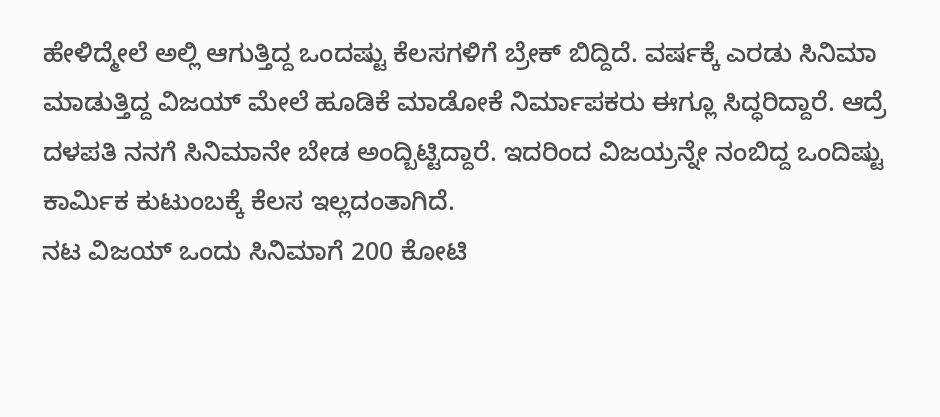ಹೇಳಿದ್ಮೇಲೆ ಅಲ್ಲಿ ಆಗುತ್ತಿದ್ದ ಒಂದಷ್ಟು ಕೆಲಸಗಳಿಗೆ ಬ್ರೇಕ್ ಬಿದ್ದಿದೆ. ವರ್ಷಕ್ಕೆ ಎರಡು ಸಿನಿಮಾ ಮಾಡುತ್ತಿದ್ದ ವಿಜಯ್ ಮೇಲೆ ಹೂಡಿಕೆ ಮಾಡೋಕೆ ನಿರ್ಮಾಪಕರು ಈಗ್ಲೂ ಸಿದ್ಧರಿದ್ದಾರೆ. ಆದ್ರೆ ದಳಪತಿ ನನಗೆ ಸಿನಿಮಾನೇ ಬೇಡ ಅಂದ್ಬಿಟ್ಟಿದ್ದಾರೆ. ಇದರಿಂದ ವಿಜಯ್ರನ್ನೇ ನಂಬಿದ್ದ ಒಂದಿಷ್ಟು ಕಾರ್ಮಿಕ ಕುಟುಂಬಕ್ಕೆ ಕೆಲಸ ಇಲ್ಲದಂತಾಗಿದೆ.
ನಟ ವಿಜಯ್ ಒಂದು ಸಿನಿಮಾಗೆ 200 ಕೋಟಿ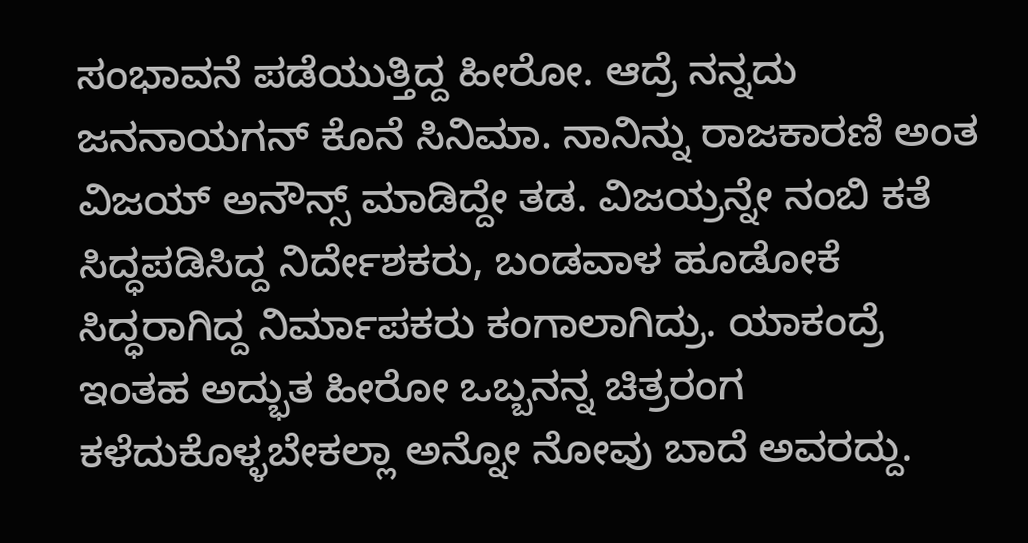ಸಂಭಾವನೆ ಪಡೆಯುತ್ತಿದ್ದ ಹೀರೋ. ಆದ್ರೆ ನನ್ನದು ಜನನಾಯಗನ್ ಕೊನೆ ಸಿನಿಮಾ. ನಾನಿನ್ನು ರಾಜಕಾರಣಿ ಅಂತ ವಿಜಯ್ ಅನೌನ್ಸ್ ಮಾಡಿದ್ದೇ ತಡ. ವಿಜಯ್ರನ್ನೇ ನಂಬಿ ಕತೆ ಸಿದ್ಧಪಡಿಸಿದ್ದ ನಿರ್ದೇಶಕರು, ಬಂಡವಾಳ ಹೂಡೋಕೆ ಸಿದ್ಧರಾಗಿದ್ದ ನಿರ್ಮಾಪಕರು ಕಂಗಾಲಾಗಿದ್ರು. ಯಾಕಂದ್ರೆ ಇಂತಹ ಅದ್ಭುತ ಹೀರೋ ಒಬ್ಬನನ್ನ ಚಿತ್ರರಂಗ ಕಳೆದುಕೊಳ್ಳಬೇಕಲ್ಲಾ ಅನ್ನೋ ನೋವು ಬಾದೆ ಅವರದ್ದು.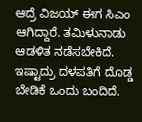ಆದ್ರೆ ವಿಜಯ್ ಈಗ ಸಿಎಂ ಆಗಿದ್ದಾರೆ. ತಮಿಳುನಾಡು ಆಡಳಿತ ನಡೆಸಬೇಕಿದೆ. ಇಷ್ಟಾದ್ರು ದಳಪತಿಗೆ ದೊಡ್ಡ ಬೇಡಿಕೆ ಒಂದು ಬಂದಿದೆ.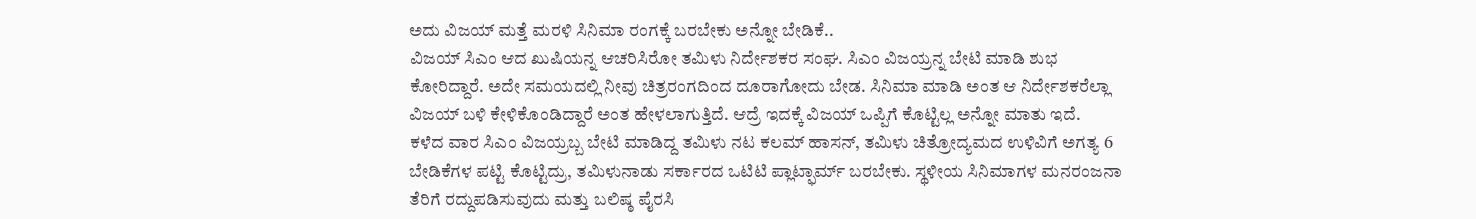ಅದು ವಿಜಯ್ ಮತ್ತೆ ಮರಳಿ ಸಿನಿಮಾ ರಂಗಕ್ಕೆ ಬರಬೇಕು ಅನ್ನೋ ಬೇಡಿಕೆ..
ವಿಜಯ್ ಸಿಎಂ ಆದ ಖುಷಿಯನ್ನ ಆಚರಿಸಿರೋ ತಮಿಳು ನಿರ್ದೇಶಕರ ಸಂಘ. ಸಿಎಂ ವಿಜಯ್ರನ್ನ ಬೇಟಿ ಮಾಡಿ ಶುಭ ಕೋರಿದ್ದಾರೆ. ಅದೇ ಸಮಯದಲ್ಲಿ ನೀವು ಚಿತ್ರರಂಗದಿಂದ ದೂರಾಗೋದು ಬೇಡ. ಸಿನಿಮಾ ಮಾಡಿ ಅಂತ ಆ ನಿರ್ದೇಶಕರೆಲ್ಲಾ ವಿಜಯ್ ಬಳಿ ಕೇಳಿಕೊಂಡಿದ್ದಾರೆ ಅಂತ ಹೇಳಲಾಗುತ್ತಿದೆ. ಆದ್ರೆ ಇದಕ್ಕೆ ವಿಜಯ್ ಒಪ್ಪಿಗೆ ಕೊಟ್ಟಿಲ್ಲ ಅನ್ನೋ ಮಾತು ಇದೆ.
ಕಳೆದ ವಾರ ಸಿಎಂ ವಿಜಯ್ರಬ್ಬ ಬೇಟಿ ಮಾಡಿದ್ದ ತಮಿಳು ನಟ ಕಲಮ್ ಹಾಸನ್, ತಮಿಳು ಚಿತ್ರೋದ್ಯಮದ ಉಳಿವಿಗೆ ಅಗತ್ಯ 6 ಬೇಡಿಕೆಗಳ ಪಟ್ಟಿ ಕೊಟ್ಟಿದ್ರು, ತಮಿಳುನಾಡು ಸರ್ಕಾರದ ಒಟಿಟಿ ಪ್ಲಾಟ್ಫಾರ್ಮ್ ಬರಬೇಕು. ಸ್ಥಳೀಯ ಸಿನಿಮಾಗಳ ಮನರಂಜನಾ ತೆರಿಗೆ ರದ್ದುಪಡಿಸುವುದು ಮತ್ತು ಬಲಿಷ್ಠ ಪೈರಸಿ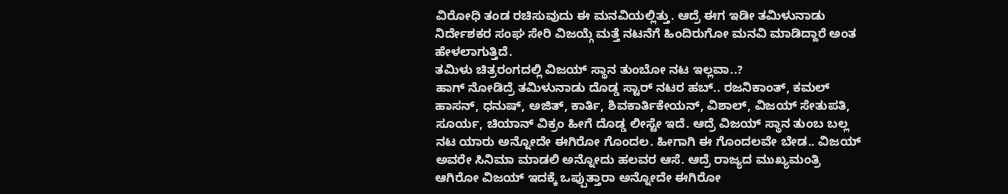ವಿರೋಧಿ ತಂಡ ರಚಿಸುವುದು ಈ ಮನವಿಯಲ್ಲಿತ್ತು. ಆದ್ರೆ ಈಗ ಇಡೀ ತಮಿಳುನಾಡು ನಿರ್ದೇಶಕರ ಸಂಘ ಸೇರಿ ವಿಜಯ್ಗೆ ಮತ್ತೆ ನಟನೆಗೆ ಹಿಂದಿರುಗೋ ಮನವಿ ಮಾಡಿದ್ದಾರೆ ಅಂತ ಹೇಳಲಾಗುತ್ತಿದೆ.
ತಮಿಳು ಚಿತ್ರರಂಗದಲ್ಲಿ ವಿಜಯ್ ಸ್ಥಾನ ತುಂಬೋ ನಟ ಇಲ್ಲವಾ..?
ಹಾಗ್ ನೋಡಿದ್ರೆ ತಮಿಳುನಾಡು ದೊಡ್ಡ ಸ್ಟಾರ್ ನಟರ ಹಬ್.. ರಜನಿಕಾಂತ್, ಕಮಲ್ ಹಾಸನ್, ಧನುಷ್, ಅಜಿತ್, ಕಾರ್ತಿ, ಶಿವಕಾರ್ತಿಕೇಯನ್, ವಿಶಾಲ್, ವಿಜಯ್ ಸೇತುಪತಿ, ಸೂರ್ಯ, ಚಿಯಾನ್ ವಿಕ್ರಂ ಹೀಗೆ ದೊಡ್ಡ ಲೀಸ್ಟೇ ಇದೆ. ಆದ್ರೆ ವಿಜಯ್ ಸ್ಥಾನ ತುಂಬ ಬಲ್ಲ ನಟ ಯಾರು ಅನ್ನೋದೇ ಈಗಿರೋ ಗೊಂದಲ. ಹೀಗಾಗಿ ಈ ಗೊಂದಲವೇ ಬೇಡ.. ವಿಜಯ್ ಅವರೇ ಸಿನಿಮಾ ಮಾಡಲಿ ಅನ್ನೋದು ಹಲವರ ಆಸೆ. ಆದ್ರೆ ರಾಜ್ಯದ ಮುಖ್ಯಮಂತ್ರಿ ಆಗಿರೋ ವಿಜಯ್ ಇದಕ್ಕೆ ಒಪ್ಪುತ್ತಾರಾ ಅನ್ನೋದೇ ಈಗಿರೋ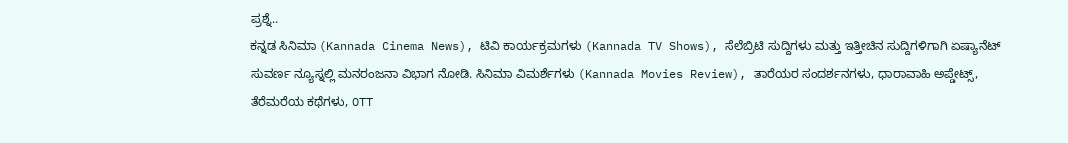ಪ್ರಶ್ನೆ..
ಕನ್ನಡ ಸಿನಿಮಾ (Kannada Cinema News), ಟಿವಿ ಕಾರ್ಯಕ್ರಮಗಳು (Kannada TV Shows), ಸೆಲೆಬ್ರಿಟಿ ಸುದ್ದಿಗಳು ಮತ್ತು ಇತ್ತೀಚಿನ ಸುದ್ದಿಗಳಿಗಾಗಿ ಏಷ್ಯಾನೆಟ್ ಸುವರ್ಣ ನ್ಯೂಸ್ನಲ್ಲಿ ಮನರಂಜನಾ ವಿಭಾಗ ನೋಡಿ. ಸಿನಿಮಾ ವಿಮರ್ಶೆಗಳು (Kannada Movies Review), ತಾರೆಯರ ಸಂದರ್ಶನಗಳು, ಧಾರಾವಾಹಿ ಅಪ್ಡೇಟ್ಸ್, ತೆರೆಮರೆಯ ಕಥೆಗಳು, OTT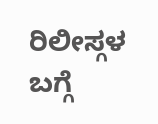ರಿಲೀಸ್ಗಳ ಬಗ್ಗೆ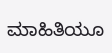ಮಾಹಿತಿಯೂ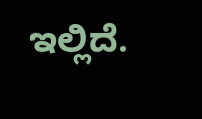ಇಲ್ಲಿದೆ.